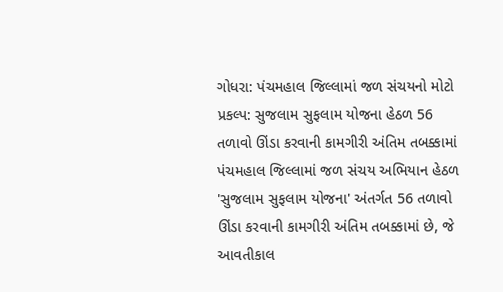ગોધરા: પંચમહાલ જિલ્લામાં જળ સંચયનો મોટો પ્રકલ્પ: સુજલામ સુફલામ યોજના હેઠળ 56 તળાવો ઊંડા કરવાની કામગીરી અંતિમ તબક્કામાં
પંચમહાલ જિલ્લામાં જળ સંચય અભિયાન હેઠળ 'સુજલામ સુફલામ યોજના' અંતર્ગત 56 તળાવો ઊંડા કરવાની કામગીરી અંતિમ તબક્કામાં છે, જે આવતીકાલ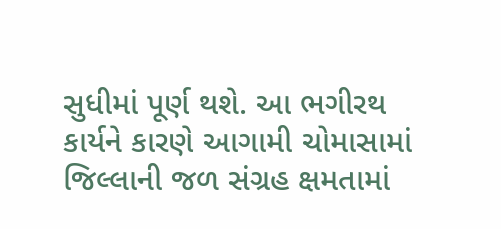સુધીમાં પૂર્ણ થશે. આ ભગીરથ કાર્યને કારણે આગામી ચોમાસામાં જિલ્લાની જળ સંગ્રહ ક્ષમતામાં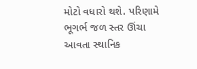મોટો વધારો થશે. પરિણામે ભૂગર્ભ જળ સ્તર ઊંચા આવતા સ્થાનિક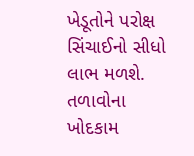ખેડૂતોને પરોક્ષ સિંચાઈનો સીધો લાભ મળશે. તળાવોના ખોદકામ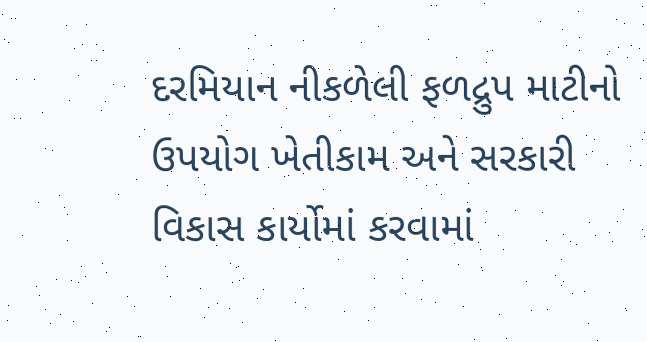દરમિયાન નીકળેલી ફળદ્રુપ માટીનો ઉપયોગ ખેતીકામ અને સરકારી વિકાસ કાર્યોમાં કરવામાં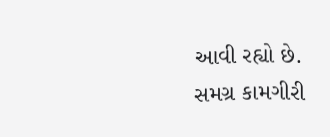આવી રહ્યો છે. સમગ્ર કામગીરી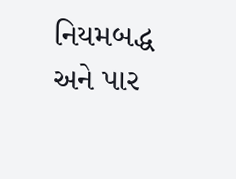નિયમબદ્ધ અને પાર